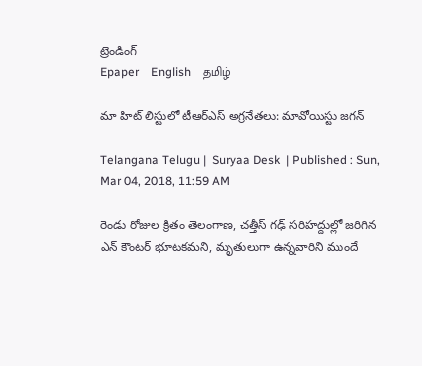ట్రెండింగ్
Epaper    English    தமிழ்

మా హిట్ లిస్టులో టీఆర్ఎస్ అగ్రనేతలు: మావోయిస్టు జగన్

Telangana Telugu |  Suryaa Desk  | Published : Sun, Mar 04, 2018, 11:59 AM

రెండు రోజుల క్రితం తెలంగాణ, చత్తీస్ గఢ్ సరిహద్దుల్లో జరిగిన ఎన్ కౌంటర్ భూటకమని, మృతులుగా ఉన్నవారిని ముందే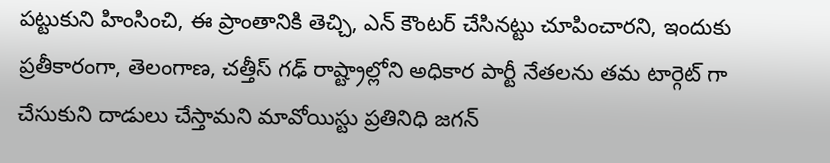పట్టుకుని హింసించి, ఈ ప్రాంతానికి తెచ్చి, ఎన్ కౌంటర్ చేసినట్టు చూపించారని, ఇందుకు ప్రతీకారంగా, తెలంగాణ, చత్తీస్ గఢ్ రాష్ట్రాల్లోని అధికార పార్టీ నేతలను తమ టార్గెట్ గా చేసుకుని దాడులు చేస్తామని మావోయిస్టు ప్రతినిధి జగన్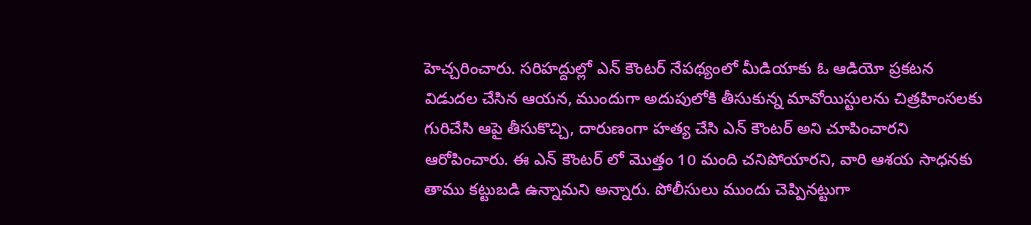హెచ్చరించారు. సరిహద్దుల్లో ఎన్ కౌంటర్ నేపథ్యంలో మీడియాకు ఓ ఆడియో ప్రకటన విడుదల చేసిన ఆయన, ముందుగా అదుపులోకి తీసుకున్న మావోయిస్టులను చిత్రహింసలకు గురిచేసి ఆపై తీసుకొచ్చి, దారుణంగా హత్య చేసి ఎన్ కౌంటర్ అని చూపించారని ఆరోపించారు. ఈ ఎన్ కౌంటర్ లో మొత్తం 10 మంది చనిపోయారని, వారి ఆశయ సాధనకు తాము కట్టుబడి ఉన్నామని అన్నారు. పోలీసులు ముందు చెప్పినట్టుగా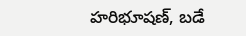హరిభూషణ్, బడే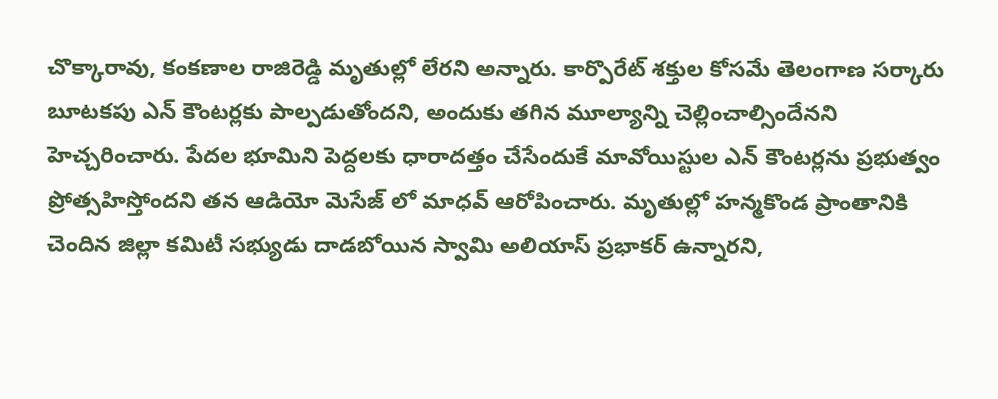చొక్కారావు, కంకణాల రాజిరెడ్డి మృతుల్లో లేరని అన్నారు. కార్పొరేట్ శక్తుల కోసమే తెలంగాణ సర్కారు బూటకపు ఎన్ కౌంటర్లకు పాల్పడుతోందని, అందుకు తగిన మూల్యాన్ని చెల్లించాల్సిందేనని హెచ్చరించారు. పేదల భూమిని పెద్దలకు ధారాదత్తం చేసేందుకే మావోయిస్టుల ఎన్ కౌంటర్లను ప్రభుత్వం ప్రోత్సహిస్తోందని తన ఆడియో మెసేజ్ లో మాధవ్ ఆరోపించారు. మృతుల్లో హన్మకొండ ప్రాంతానికి చెందిన జిల్లా కమిటీ సభ్యుడు దాడబోయిన స్వామి అలియాస్ ప్రభాకర్ ఉన్నారని,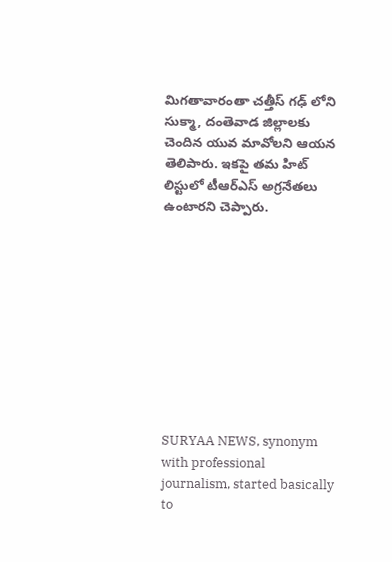మిగతావారంతా చత్తీస్ గఢ్ లోని సుక్మా, దంతెవాడ జిల్లాలకు చెందిన యువ మావోలని ఆయన తెలిపారు. ఇకపై తమ హిట్ లిస్టులో టీఆర్ఎస్ అగ్రనేతలు ఉంటారని చెప్పారు.










SURYAA NEWS, synonym with professional journalism, started basically to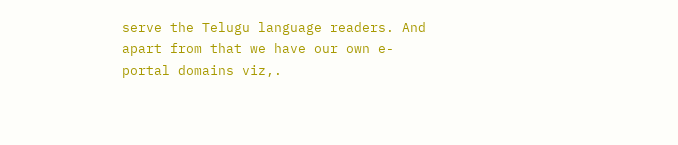serve the Telugu language readers. And apart from that we have our own e-portal domains viz,.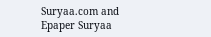Suryaa.com and Epaper Suryaa